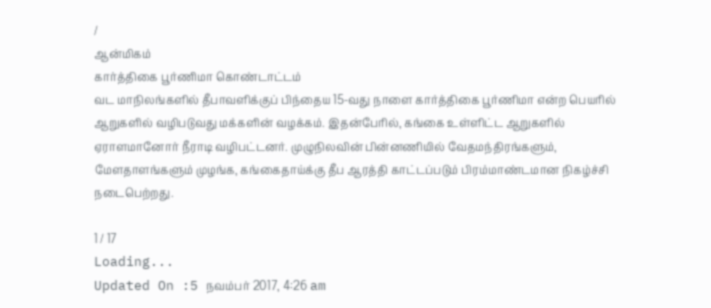/
ஆன்மிகம்
கார்த்திகை பூர்ணிமா கொண்டாட்டம்
வட மாநிலங்களில் தீபாவளிக்குப் பிந்தைய 15-வது நாளை கார்த்திகை பூர்ணிமா என்ற பெயரில் ஆறுகளில் வழிபடுவது மக்களின் வழக்கம். இதன்பேரில், கங்கை உள்ளிட்ட ஆறுகளில் ஏராளமானோர் நீராடி வழிபட்டனர். முழுநிலவின் பின்னணியில் வேதமந்திரங்களும், மேளதாளங்களும் முழங்க, கங்கைதாய்க்கு தீப ஆரத்தி காட்டப்படும் பிரம்மாண்டமான நிகழ்ச்சி நடைபெற்றது.

1 / 17
Loading...
Updated On :5 நவம்பர் 2017, 4:26 am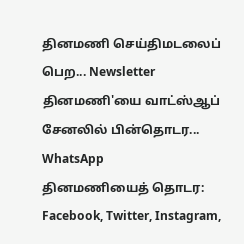தினமணி செய்திமடலைப் பெற... Newsletter
தினமணி'யை வாட்ஸ்ஆப் சேனலில் பின்தொடர... WhatsApp
தினமணியைத் தொடர: Facebook, Twitter, Instagram,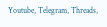Youtube, Telegram, Threads,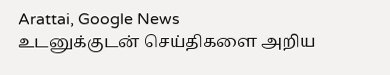Arattai, Google News
உடனுக்குடன் செய்திகளை அறிய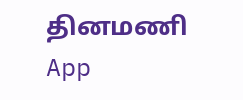தினமணி App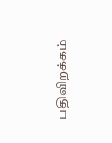பதிவிறக்கம்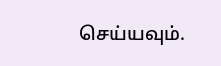செய்யவும்.